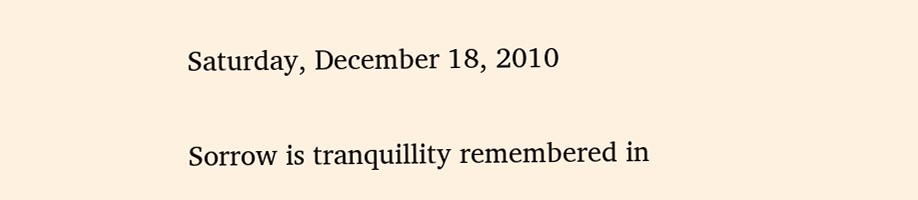Saturday, December 18, 2010

Sorrow is tranquillity remembered in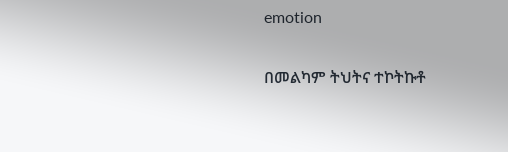emotion

በመልካም ትህትና ተኮትኩቶ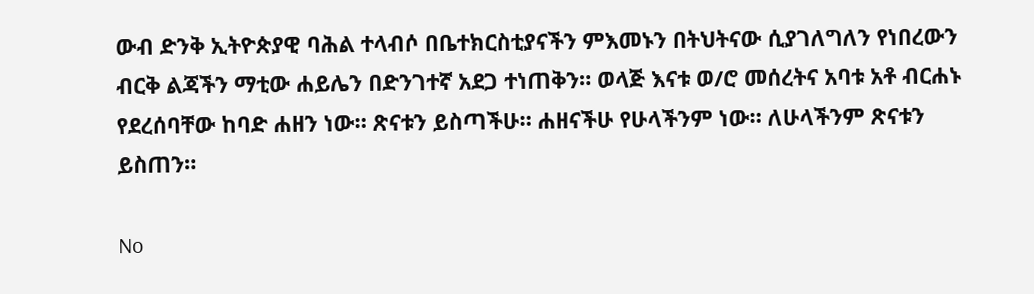ውብ ድንቅ ኢትዮጵያዊ ባሕል ተላብሶ በቤተክርስቲያናችን ምእመኑን በትህትናው ሲያገለግለን የነበረውን ብርቅ ልጃችን ማቲው ሐይሌን በድንገተኛ አደጋ ተነጠቅን። ወላጅ እናቱ ወ/ሮ መሰረትና አባቱ አቶ ብርሐኑ የደረሰባቸው ከባድ ሐዘን ነው። ጽናቱን ይስጣችሁ። ሐዘናችሁ የሁላችንም ነው። ለሁላችንም ጽናቱን ይስጠን።

No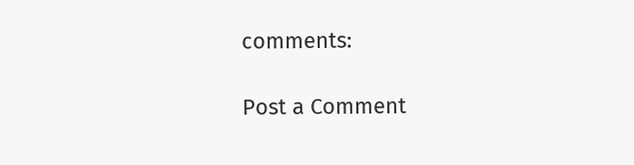comments:

Post a Comment